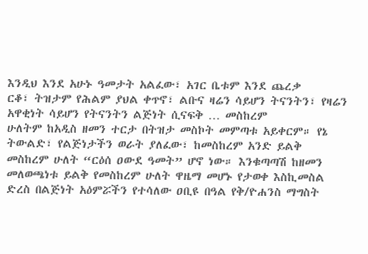እንዲህ እንደ አሁኑ ዓመታት አልፈው፣ አገር ቤቱም እንደ ጨረቃ
ርቆ፣ ትዝታም የሕልም ያህል ቀጥኖ፣ ልቡና ዛሬን ሳይሆን ትናንትን፣ የዛሬን አዋቂነት ሳይሆን የትናንትን ልጅነት ሲናፍቅ … መስከረም
ሁለትም ከአዲስ ዘመን ተርታ በትዝታ መስኮት መምጣቱ አይቀርም። የኔ ትውልድ፣ የልጅነታችን ወራት ያለፈው፣ ከመስከረም አንድ ይልቅ
መስከረም ሁለት “ርዕሰ ዐውደ ዓመት” ሆኖ ነው። እንቁጣጣሽ ከዘመን መለወጫነቱ ይልቅ የመስከረም ሁለት ዋዜማ መሆኑ የታወቀ እስኪመስል
ድረስ በልጅነት አዕምሯችን የተሳለው ዐቢዩ በዓል የቅ/ዮሐንስ ማግስት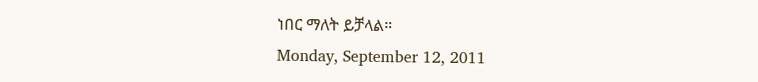ነበር ማለት ይቻላል።
Monday, September 12, 2011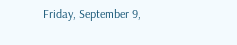Friday, September 9,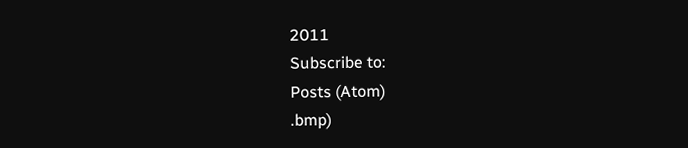2011
Subscribe to:
Posts (Atom)
.bmp)